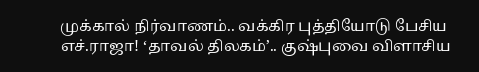முக்கால் நிர்வாணம்.. வக்கிர புத்தியோடு பேசிய எச்.ராஜா! ‘தாவல் திலகம்’.. குஷ்புவை விளாசிய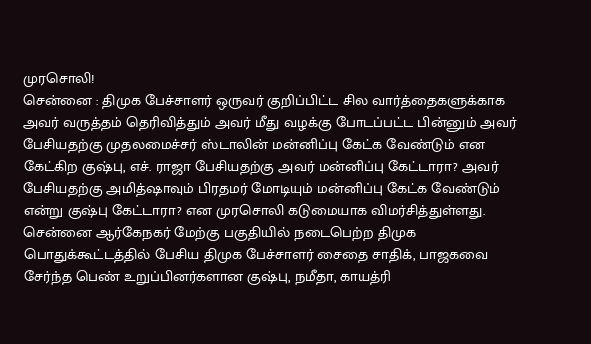முரசொலி!
சென்னை : திமுக பேச்சாளர் ஒருவர் குறிப்பிட்ட சில வார்த்தைகளுக்காக அவர் வருத்தம் தெரிவித்தும் அவர் மீது வழக்கு போடப்பட்ட பின்னும் அவர் பேசியதற்கு முதலமைச்சர் ஸ்டாலின் மன்னிப்பு கேட்க வேண்டும் என கேட்கிற குஷ்பு, எச். ராஜா பேசியதற்கு அவர் மன்னிப்பு கேட்டாரா? அவர் பேசியதற்கு அமித்ஷாவும் பிரதமர் மோடியும் மன்னிப்பு கேட்க வேண்டும் என்று குஷ்பு கேட்டாரா? என முரசொலி கடுமையாக விமர்சித்துள்ளது.
சென்னை ஆர்கேநகர் மேற்கு பகுதியில் நடைபெற்ற திமுக பொதுக்கூட்டத்தில் பேசிய திமுக பேச்சாளர் சைதை சாதிக், பாஜகவை சேர்ந்த பெண் உறுப்பினர்களான குஷ்பு, நமீதா, காயத்ரி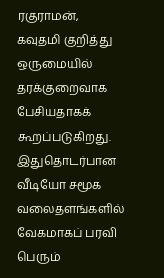ரகுராமன், கவுதமி குறித்து ஒருமையில் தரக்குறைவாக பேசியதாகக் கூறப்படுகிறது.
இதுதொடர்பான வீடியோ சமூக வலைதளங்களில் வேகமாகப் பரவி பெரும்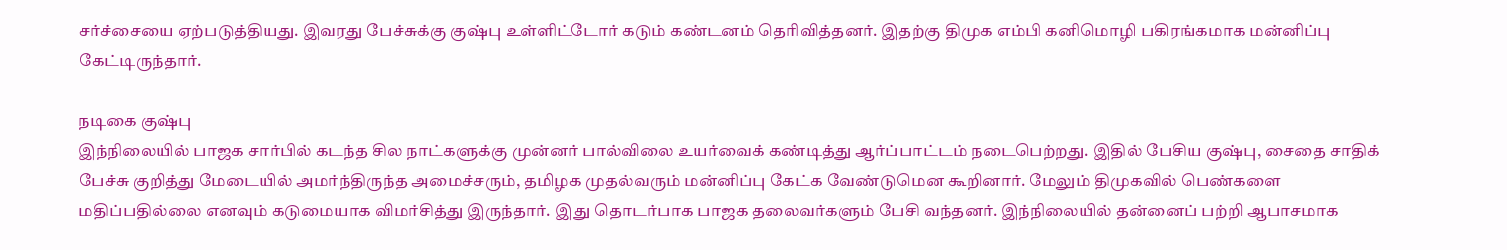சர்ச்சையை ஏற்படுத்தியது. இவரது பேச்சுக்கு குஷ்பு உள்ளிட்டோர் கடும் கண்டனம் தெரிவித்தனர். இதற்கு திமுக எம்பி கனிமொழி பகிரங்கமாக மன்னிப்பு கேட்டிருந்தார்.

நடிகை குஷ்பு
இந்நிலையில் பாஜக சார்பில் கடந்த சில நாட்களுக்கு முன்னர் பால்விலை உயர்வைக் கண்டித்து ஆர்ப்பாட்டம் நடைபெற்றது. இதில் பேசிய குஷ்பு, சைதை சாதிக் பேச்சு குறித்து மேடையில் அமர்ந்திருந்த அமைச்சரும், தமிழக முதல்வரும் மன்னிப்பு கேட்க வேண்டுமென கூறினார். மேலும் திமுகவில் பெண்களை மதிப்பதில்லை எனவும் கடுமையாக விமர்சித்து இருந்தார். இது தொடர்பாக பாஜக தலைவர்களும் பேசி வந்தனர். இந்நிலையில் தன்னைப் பற்றி ஆபாசமாக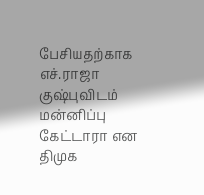பேசியதற்காக எச்.ராஜா குஷ்புவிடம் மன்னிப்பு கேட்டாரா என திமுக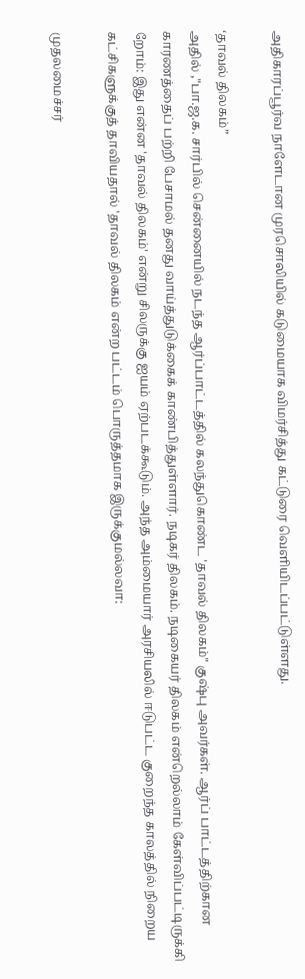அதிகாரப்பூர்வ நாளேடான முரசொலியில் கடுமையாக விமர்சித்து கட்டுரை வெளியிடப்பட்டுள்ளது.

‘தாவல் திலகம்”
அதில் ,"பா.ஜ.க. சார்பில் சென்னையில் நடந்த ஆர்ப்பாட்டத்தில் கலந்துகொண்ட 'தாவல் திலகம்" குஷ்பு அவர்கள். ஆர்ப் பாட்டத்திற்கான காரணத்தைப் பற்றி பேசாமல் தனது வாய்த்துடுக்கைக் காண்பித்துள்ளார். நடிகர் திலகம். நடிகையர் திலகம் என்றெல்லாம் கேள்விப்பட்டிருக்கி றோம்: இது என்ன 'தாவல் திலகம்' என்று சிலருக்கு ஐயம் ஏற்படக்கூடும். அந்த அம்மையார் அரசியலில் ஈடுபட்ட குறைந்த காலத்தில் நிறைய கட்சிகளுக்குத் தாவியதால் 'தாவல் திலகம் என்ற பட்டம் பொருத்தமாக இருக்குமல்லவா:

முதலமைச்சர்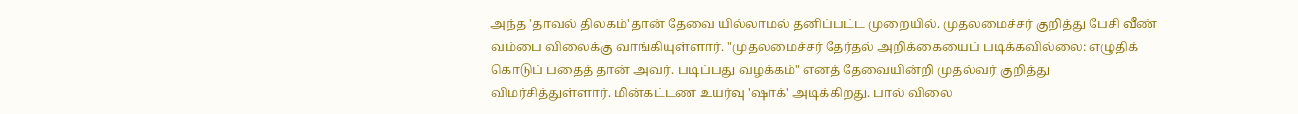அந்த 'தாவல் திலகம்'தான் தேவை யில்லாமல் தனிப்பட்ட முறையில். முதலமைச்சர் குறித்து பேசி வீண் வம்பை விலைக்கு வாங்கியுள்ளார். "முதலமைச்சர் தேர்தல் அறிக்கையைப் படிக்கவில்லை: எழுதிக் கொடுப் பதைத் தான் அவர். படிப்பது வழக்கம்" எனத் தேவையின்றி முதல்வர் குறித்து விமர்சித்துள்ளார். மின்கட்டண உயர்வு 'ஷாக்' அடிக்கிறது. பால் விலை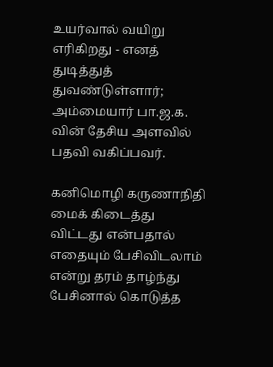உயர்வால் வயிறு எரிகிறது - எனத் துடித்துத் துவண்டுள்ளார்; அம்மையார் பா.ஜ.க. வின் தேசிய அளவில் பதவி வகிப்பவர்.

கனிமொழி கருணாநிதி
மைக் கிடைத்து விட்டது என்பதால் எதையும் பேசிவிடலாம் என்று தரம் தாழ்ந்து பேசினால் கொடுத்த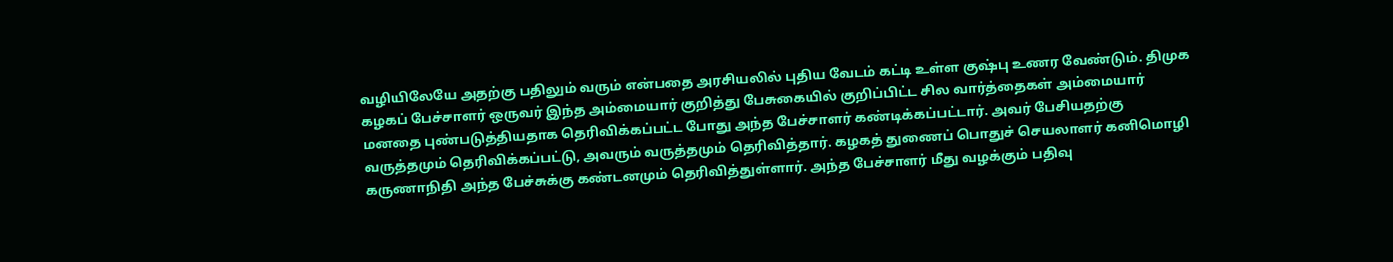வழியிலேயே அதற்கு பதிலும் வரும் என்பதை அரசியலில் புதிய வேடம் கட்டி உள்ள குஷ்பு உணர வேண்டும். திமுக கழகப் பேச்சாளர் ஒருவர் இந்த அம்மையார் குறித்து பேசுகையில் குறிப்பிட்ட சில வார்த்தைகள் அம்மையார் மனதை புண்படுத்தியதாக தெரிவிக்கப்பட்ட போது அந்த பேச்சாளர் கண்டிக்கப்பட்டார். அவர் பேசியதற்கு வருத்தமும் தெரிவிக்கப்பட்டு, அவரும் வருத்தமும் தெரிவித்தார். கழகத் துணைப் பொதுச் செயலாளர் கனிமொழி கருணாநிதி அந்த பேச்சுக்கு கண்டனமும் தெரிவித்துள்ளார். அந்த பேச்சாளர் மீது வழக்கும் பதிவு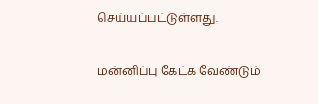செய்யப்பட்டுள்ளது.

மன்னிப்பு கேட்க வேண்டும்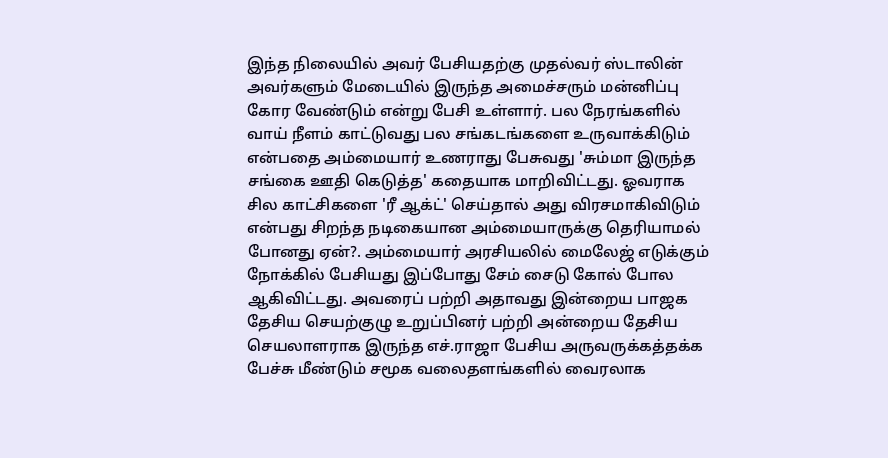இந்த நிலையில் அவர் பேசியதற்கு முதல்வர் ஸ்டாலின் அவர்களும் மேடையில் இருந்த அமைச்சரும் மன்னிப்பு கோர வேண்டும் என்று பேசி உள்ளார். பல நேரங்களில் வாய் நீளம் காட்டுவது பல சங்கடங்களை உருவாக்கிடும் என்பதை அம்மையார் உணராது பேசுவது 'சும்மா இருந்த சங்கை ஊதி கெடுத்த' கதையாக மாறிவிட்டது. ஓவராக சில காட்சிகளை 'ரீ ஆக்ட்' செய்தால் அது விரசமாகிவிடும் என்பது சிறந்த நடிகையான அம்மையாருக்கு தெரியாமல் போனது ஏன்?. அம்மையார் அரசியலில் மைலேஜ் எடுக்கும் நோக்கில் பேசியது இப்போது சேம் சைடு கோல் போல ஆகிவிட்டது. அவரைப் பற்றி அதாவது இன்றைய பாஜக தேசிய செயற்குழு உறுப்பினர் பற்றி அன்றைய தேசிய செயலாளராக இருந்த எச்.ராஜா பேசிய அருவருக்கத்தக்க பேச்சு மீண்டும் சமூக வலைதளங்களில் வைரலாக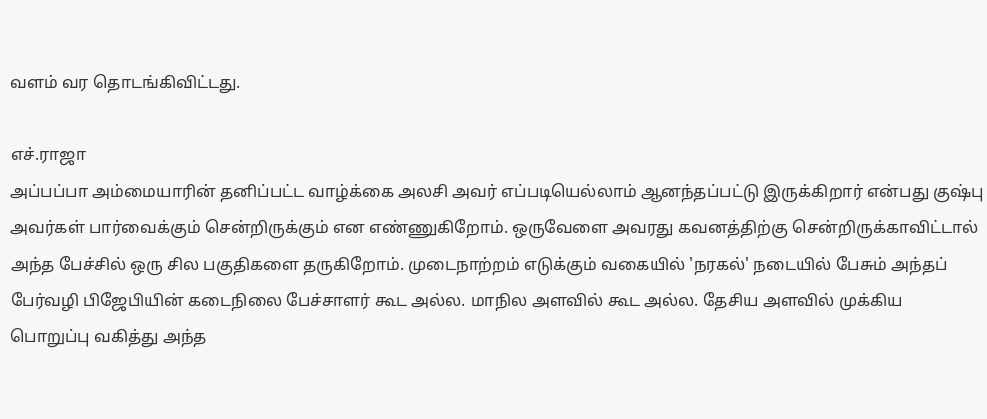வளம் வர தொடங்கிவிட்டது.

எச்.ராஜா
அப்பப்பா அம்மையாரின் தனிப்பட்ட வாழ்க்கை அலசி அவர் எப்படியெல்லாம் ஆனந்தப்பட்டு இருக்கிறார் என்பது குஷ்பு அவர்கள் பார்வைக்கும் சென்றிருக்கும் என எண்ணுகிறோம். ஒருவேளை அவரது கவனத்திற்கு சென்றிருக்காவிட்டால் அந்த பேச்சில் ஒரு சில பகுதிகளை தருகிறோம். முடைநாற்றம் எடுக்கும் வகையில் 'நரகல்' நடையில் பேசும் அந்தப் பேர்வழி பிஜேபியின் கடைநிலை பேச்சாளர் கூட அல்ல. மாநில அளவில் கூட அல்ல. தேசிய அளவில் முக்கிய பொறுப்பு வகித்து அந்த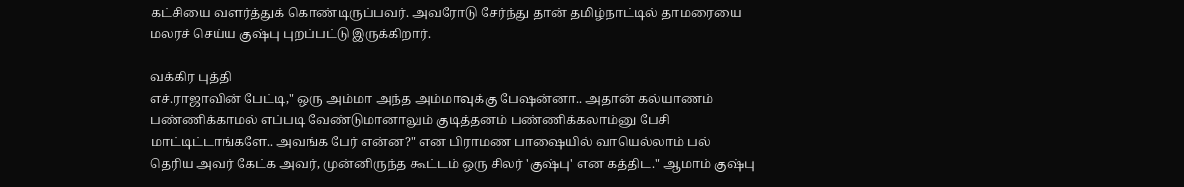கட்சியை வளர்த்துக் கொண்டிருப்பவர். அவரோடு சேர்ந்து தான் தமிழ்நாட்டில் தாமரையை மலரச் செய்ய குஷ்பு புறப்பட்டு இருக்கிறார்.

வக்கிர புத்தி
எச்.ராஜாவின் பேட்டி," ஒரு அம்மா அந்த அம்மாவுக்கு பேஷன்னா.. அதான் கல்யாணம் பண்ணிக்காமல் எப்படி வேண்டுமானாலும் குடித்தனம் பண்ணிக்கலாம்னு பேசி மாட்டிட்டாங்களே.. அவங்க பேர் என்ன?" என பிராமண பாஷையில் வாயெல்லாம் பல் தெரிய அவர் கேட்க அவர், முன்னிருந்த கூட்டம் ஒரு சிலர் 'குஷ்பு' என கத்திட." ஆமாம் குஷ்பு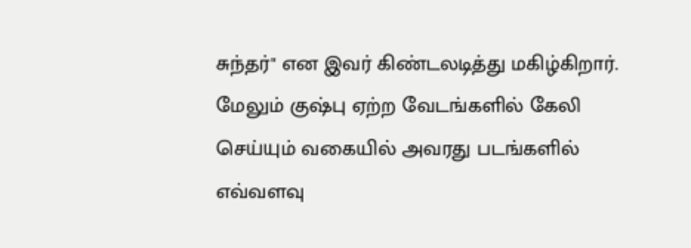சுந்தர்" என இவர் கிண்டலடித்து மகிழ்கிறார். மேலும் குஷ்பு ஏற்ற வேடங்களில் கேலி செய்யும் வகையில் அவரது படங்களில் எவ்வளவு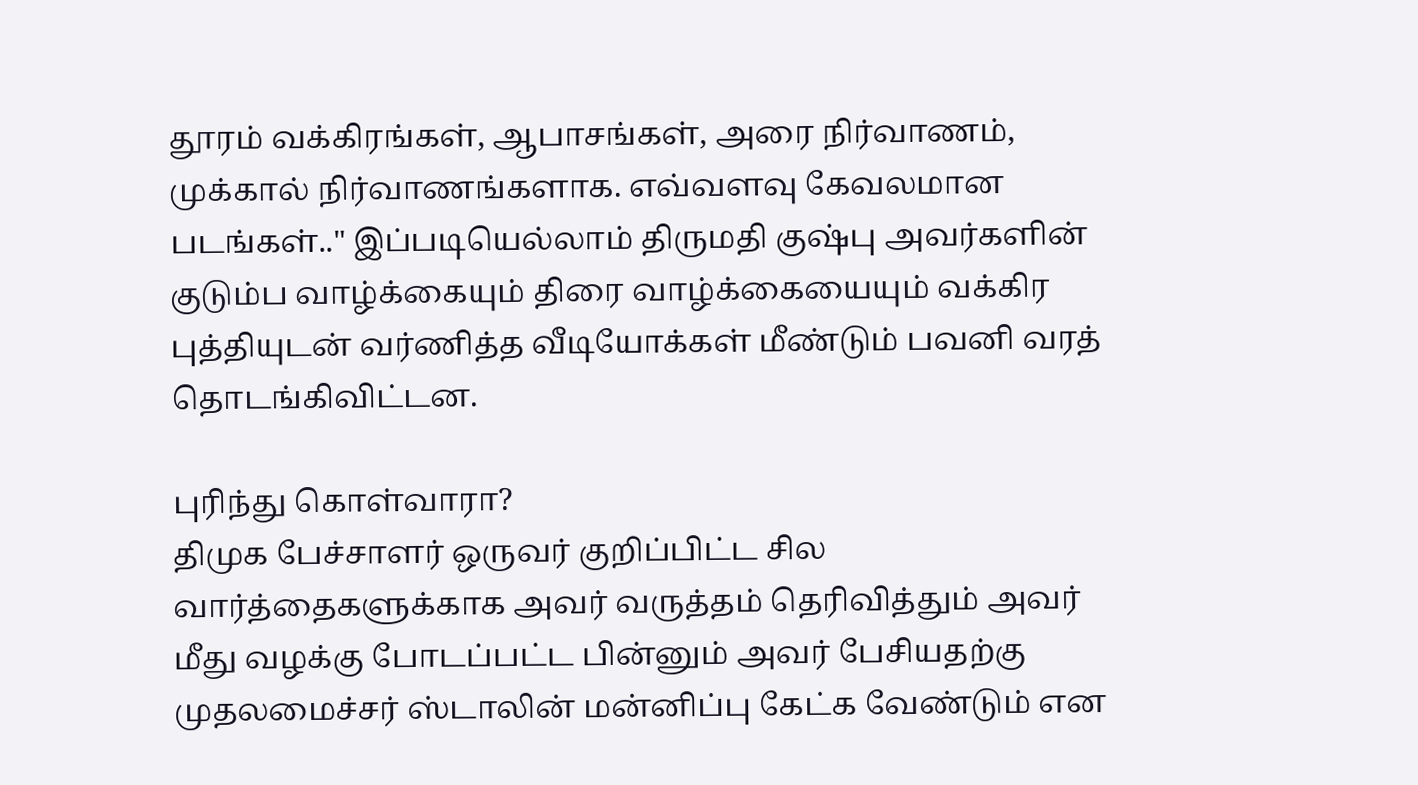தூரம் வக்கிரங்கள், ஆபாசங்கள், அரை நிர்வாணம், முக்கால் நிர்வாணங்களாக. எவ்வளவு கேவலமான படங்கள்.." இப்படியெல்லாம் திருமதி குஷ்பு அவர்களின் குடும்ப வாழ்க்கையும் திரை வாழ்க்கையையும் வக்கிர புத்தியுடன் வர்ணித்த வீடியோக்கள் மீண்டும் பவனி வரத் தொடங்கிவிட்டன.

புரிந்து கொள்வாரா?
திமுக பேச்சாளர் ஒருவர் குறிப்பிட்ட சில வார்த்தைகளுக்காக அவர் வருத்தம் தெரிவித்தும் அவர் மீது வழக்கு போடப்பட்ட பின்னும் அவர் பேசியதற்கு முதலமைச்சர் ஸ்டாலின் மன்னிப்பு கேட்க வேண்டும் என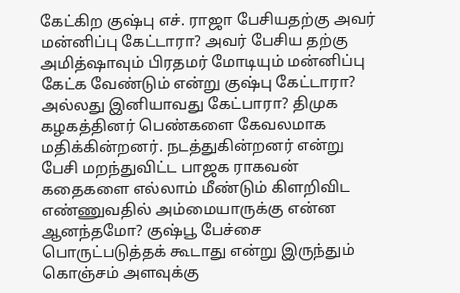கேட்கிற குஷ்பு எச். ராஜா பேசியதற்கு அவர் மன்னிப்பு கேட்டாரா? அவர் பேசிய தற்கு அமித்ஷாவும் பிரதமர் மோடியும் மன்னிப்பு கேட்க வேண்டும் என்று குஷ்பு கேட்டாரா? அல்லது இனியாவது கேட்பாரா? திமுக கழகத்தினர் பெண்களை கேவலமாக மதிக்கின்றனர். நடத்துகின்றனர் என்று பேசி மறந்துவிட்ட பாஜக ராகவன் கதைகளை எல்லாம் மீண்டும் கிளறிவிட எண்ணுவதில் அம்மையாருக்கு என்ன ஆனந்தமோ? குஷ்பூ பேச்சை பொருட்படுத்தக் கூடாது என்று இருந்தும் கொஞ்சம் அளவுக்கு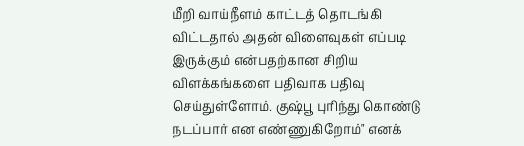மீறி வாய்நீளம் காட்டத் தொடங்கி விட்டதால் அதன் விளைவுகள் எப்படி இருக்கும் என்பதற்கான சிறிய விளக்கங்களை பதிவாக பதிவு செய்துள்ளோம். குஷ்பூ புரிந்து கொண்டு நடப்பார் என எண்ணுகிறோம்" எனக்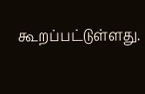கூறப்பட்டுள்ளது.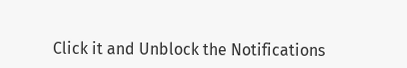Click it and Unblock the Notifications